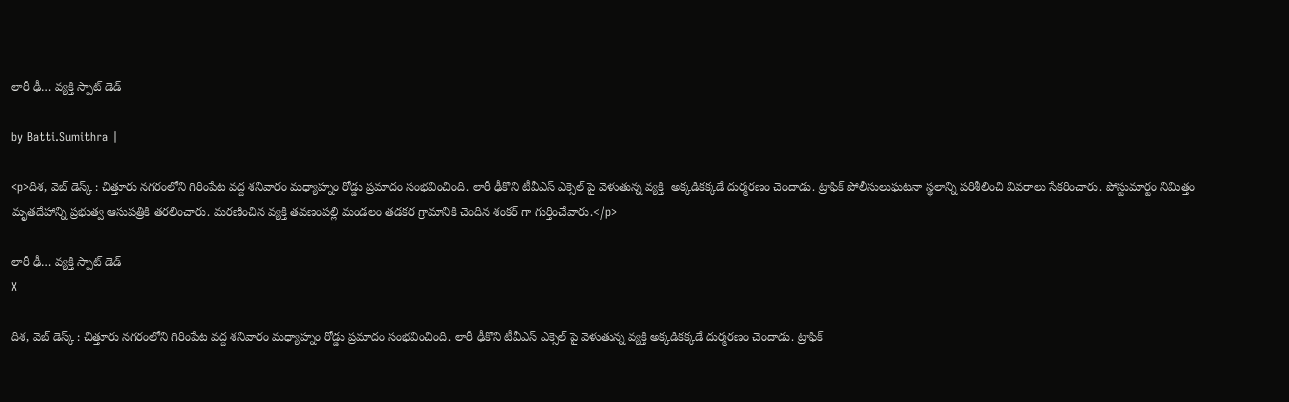లారీ ఢీ… వ్యక్తి స్పాట్ డెడ్

by Batti.Sumithra |

<p>దిశ, వెబ్ డెస్క్ : చిత్తూరు నగరంలోని గిరింపేట వద్ద శనివారం మధ్యాహ్నం రోడ్డు ప్రమాదం సంభవించింది. లారీ ఢీకొని టీవీఎస్ ఎక్సెల్ పై వెళుతున్న వ్యక్తి  అక్కడికక్కడే దుర్మరణం చెందాడు. ట్రాఫిక్ పోలీసులుఘటనా స్థలాన్ని పరిశీలించి వివరాలు సేకరించారు. పోస్టుమార్టం నిమిత్తం మృతదేహాన్ని ప్రభుత్వ ఆసుపత్రికి తరలించారు. మరణించిన వ్యక్తి తవణంపల్లి మండలం తడకర గ్రామానికి చెందిన శంకర్ గా గుర్తించేవారు.</p>

లారీ ఢీ… వ్యక్తి స్పాట్ డెడ్
X

దిశ, వెబ్ డెస్క్ : చిత్తూరు నగరంలోని గిరింపేట వద్ద శనివారం మధ్యాహ్నం రోడ్డు ప్రమాదం సంభవించింది. లారీ ఢీకొని టీవీఎస్ ఎక్సెల్ పై వెళుతున్న వ్యక్తి అక్కడికక్కడే దుర్మరణం చెందాడు. ట్రాఫిక్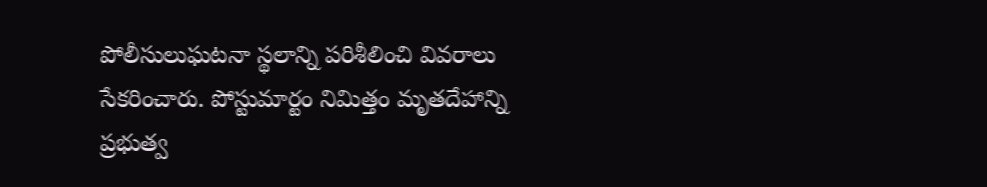పోలీసులుఘటనా స్థలాన్ని పరిశీలించి వివరాలు సేకరించారు. పోస్టుమార్టం నిమిత్తం మృతదేహాన్ని ప్రభుత్వ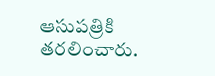ఆసుపత్రికి తరలించారు.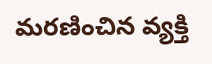మరణించిన వ్యక్తి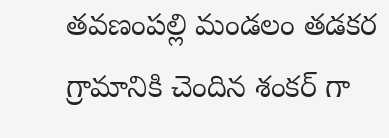తవణంపల్లి మండలం తడకర గ్రామానికి చెందిన శంకర్ గా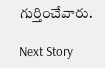గుర్తించేవారు.

Next Story